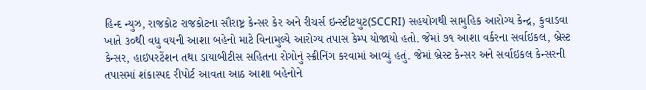હિન્દ ન્યુઝ, રાજકોટ રાજકોટના સૌરાષ્ટ્ર કેન્સર કેર અને રીચર્સ ઇન્સ્ટીટયુટ(SCCRI) સહયોગથી સામુહિક આરોગ્ય કેન્દ્ર, કુવાડવા ખાતે ૩૦થી વધુ વયની આશા બહેનો માટે વિનામુલ્યે આરોગ્ય તપાસ કેમ્પ યોજાયો હતો. જેમાં ૭૧ આશા વર્કરના સર્વાઇકલ, બ્રેસ્ટ કેન્સર, હાઇપરટેંશન તથા ડાયાબીટીસ સહિતના રોગોનું સ્ક્રીનિંગ કરવામાં આવ્યું હતું. જેમાં બ્રેસ્ટ કેન્સર અને સર્વાઇકલ કેન્સરની તપાસમાં શંકાસ્પદ રીપોર્ટ આવતા આઠ આશા બહેનોને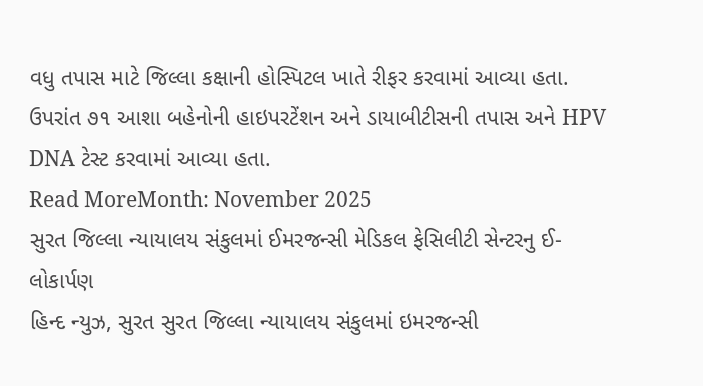વધુ તપાસ માટે જિલ્લા કક્ષાની હોસ્પિટલ ખાતે રીફર કરવામાં આવ્યા હતા. ઉપરાંત ૭૧ આશા બહેનોની હાઇપરટેંશન અને ડાયાબીટીસની તપાસ અને HPV DNA ટેસ્ટ કરવામાં આવ્યા હતા.
Read MoreMonth: November 2025
સુરત જિલ્લા ન્યાયાલય સંકુલમાં ઈમરજન્સી મેડિકલ ફેસિલીટી સેન્ટરનુ ઈ-લોકાર્પણ
હિન્દ ન્યુઝ, સુરત સુરત જિલ્લા ન્યાયાલય સંકુલમાં ઇમરજન્સી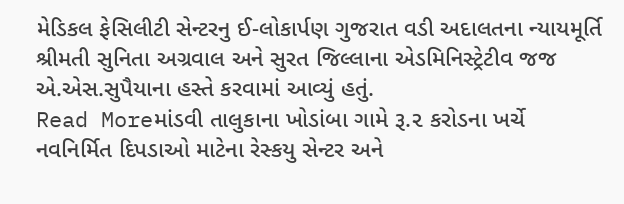મેડિકલ ફેસિલીટી સેન્ટરનુ ઈ-લોકાર્પણ ગુજરાત વડી અદાલતના ન્યાયમૂર્તિ શ્રીમતી સુનિતા અગ્રવાલ અને સુરત જિલ્લાના એડમિનિસ્ટ્રેટીવ જજ એ.એસ.સુપૈયાના હસ્તે કરવામાં આવ્યું હતું.
Read Moreમાંડવી તાલુકાના ખોડાંબા ગામે રૂ.૨ કરોડના ખર્ચે નવનિર્મિત દિપડાઓ માટેના રેસ્કયુ સેન્ટર અને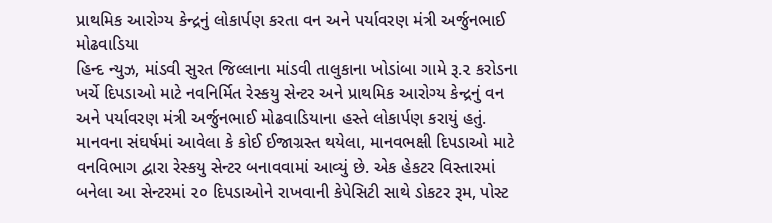પ્રાથમિક આરોગ્ય કેન્દ્રનું લોકાર્પણ કરતા વન અને પર્યાવરણ મંત્રી અર્જુનભાઈ મોઢવાડિયા
હિન્દ ન્યુઝ, માંડવી સુરત જિલ્લાના માંડવી તાલુકાના ખોડાંબા ગામે રૂ.૨ કરોડના ખર્ચે દિપડાઓ માટે નવનિર્મિત રેસ્કયુ સેન્ટર અને પ્રાથમિક આરોગ્ય કેન્દ્રનું વન અને પર્યાવરણ મંત્રી અર્જુનભાઈ મોઢવાડિયાના હસ્તે લોકાર્પણ કરાયું હતું. માનવના સંઘર્ષમાં આવેલા કે કોઈ ઈજાગ્રસ્ત થયેલા, માનવભક્ષી દિપડાઓ માટે વનવિભાગ દ્વારા રેસ્કયુ સેન્ટર બનાવવામાં આવ્યું છે. એક હેકટર વિસ્તારમાં બનેલા આ સેન્ટરમાં ૨૦ દિપડાઓને રાખવાની કેપેસિટી સાથે ડોકટર રૂમ, પોસ્ટ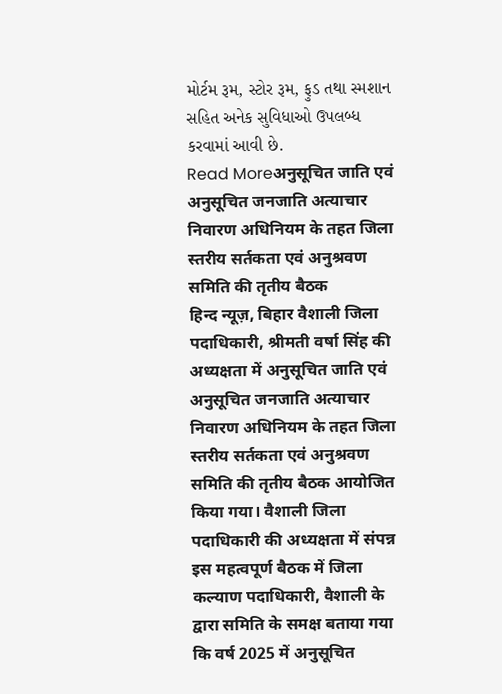મોર્ટમ રૂમ, સ્ટોર રૂમ, ફુડ તથા સ્મશાન સહિત અનેક સુવિધાઓ ઉપલબ્ધ કરવામાં આવી છે.
Read Moreअनुसूचित जाति एवं अनुसूचित जनजाति अत्याचार निवारण अधिनियम के तहत जिला स्तरीय सर्तकता एवं अनुश्रवण समिति की तृतीय बैठक
हिन्द न्यूज़, बिहार वैशाली जिला पदाधिकारी, श्रीमती वर्षा सिंह की अध्यक्षता में अनुसूचित जाति एवं अनुसूचित जनजाति अत्याचार निवारण अधिनियम के तहत जिला स्तरीय सर्तकता एवं अनुश्रवण समिति की तृतीय बैठक आयोजित किया गया। वैशाली जिला पदाधिकारी की अध्यक्षता में संपन्न इस महत्वपूर्ण बैठक में जिला कल्याण पदाधिकारी, वैशाली के द्वारा समिति के समक्ष बताया गया कि वर्ष 2025 में अनुसूचित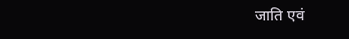जाति एवं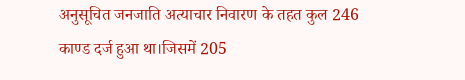अनुसूचित जनजाति अत्याचार निवारण के तहत कुल 246 काण्ड दर्ज हुआ था।जिसमें 205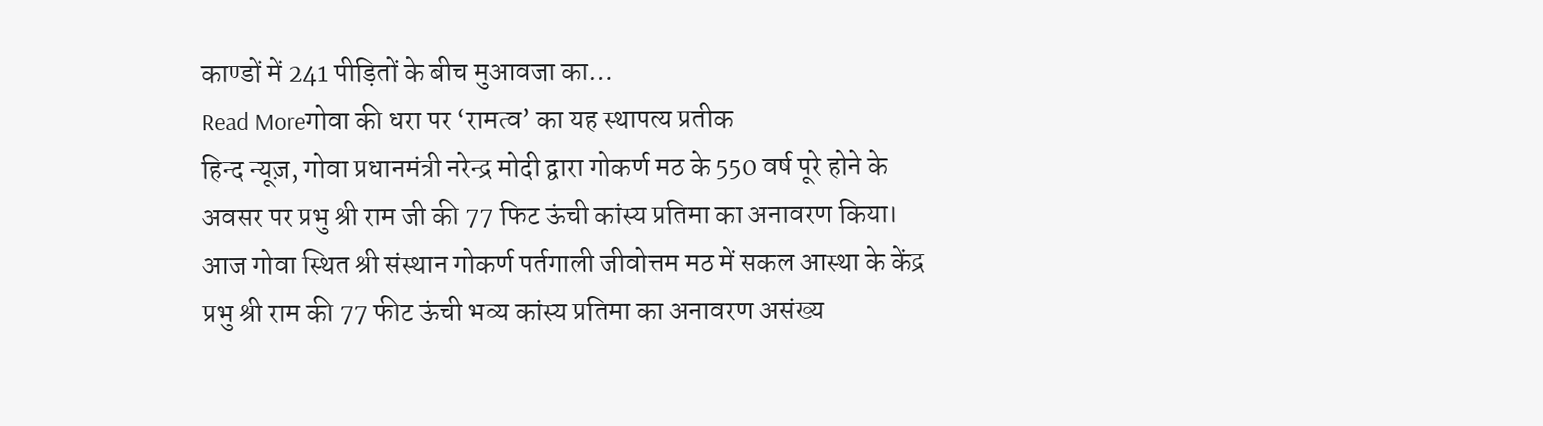काण्डों में 241 पीड़ितों के बीच मुआवजा का…
Read Moreगोवा की धरा पर ‘रामत्व’ का यह स्थापत्य प्रतीक
हिन्द न्यूज़, गोवा प्रधानमंत्री नरेन्द्र मोदी द्वारा गोकर्ण मठ के 550 वर्ष पूरे होने के अवसर पर प्रभु श्री राम जी की 77 फिट ऊंची कांस्य प्रतिमा का अनावरण किया। आज गोवा स्थित श्री संस्थान गोकर्ण पर्तगाली जीवोत्तम मठ में सकल आस्था के केंद्र प्रभु श्री राम की 77 फीट ऊंची भव्य कांस्य प्रतिमा का अनावरण असंख्य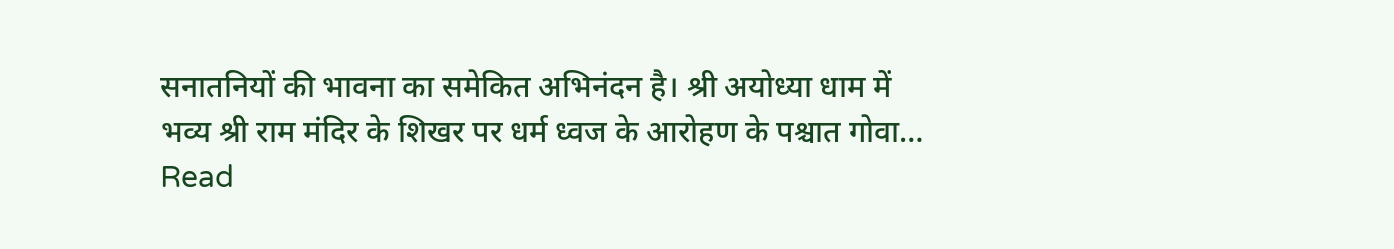सनातनियों की भावना का समेकित अभिनंदन है। श्री अयोध्या धाम में भव्य श्री राम मंदिर के शिखर पर धर्म ध्वज के आरोहण के पश्चात गोवा…
Read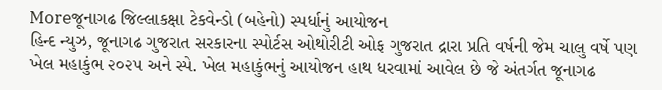Moreજૂનાગઢ જિલ્લાકક્ષા ટેકવેન્ડો (બહેનો) સ્પર્ધાનું આયોજન
હિન્દ ન્યુઝ, જૂનાગઢ ગુજરાત સરકારના સ્પોર્ટસ ઓથોરીટી ઓફ ગુજરાત દ્રારા પ્રતિ વર્ષની જેમ ચાલુ વર્ષે પણ ખેલ મહાકુંભ ૨૦૨૫ અને સ્પે. ખેલ મહાકુંભનું આયોજન હાથ ધરવામાં આવેલ છે જે અંતર્ગત જૂનાગઢ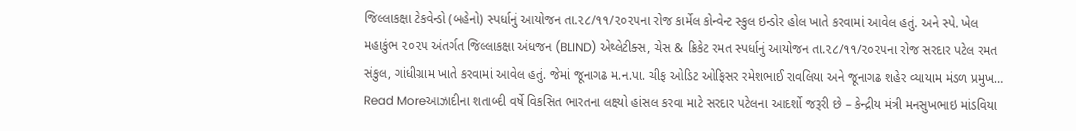જિલ્લાકક્ષા ટેકવેન્ડો (બહેનો) સ્પર્ધાનું આયોજન તા.૨૮/૧૧/૨૦૨૫ના રોજ કાર્મેલ કોન્વેન્ટ સ્કુલ ઇન્ડોર હોલ ખાતે કરવામાં આવેલ હતું. અને સ્પે. ખેલ મહાકુંભ ૨૦૨૫ અંતર્ગત જિલ્લાકક્ષા અંધજન (BLIND) એથ્લેટીક્સ, ચેસ & ક્રિકેટ રમત સ્પર્ધાનું આયોજન તા.૨૮/૧૧/૨૦૨૫ના રોજ સરદાર પટેલ રમત સંકુલ, ગાંધીગ્રામ ખાતે કરવામાં આવેલ હતું. જેમાં જૂનાગઢ મ.ન.પા. ચીફ ઓડિટ ઓફિસર રમેશભાઈ રાવલિયા અને જૂનાગઢ શહેર વ્યાયામ મંડળ પ્રમુખ…
Read Moreઆઝાદીના શતાબ્દી વર્ષે વિકસિત ભારતના લક્ષ્યો હાંસલ કરવા માટે સરદાર પટેલના આદર્શો જરૂરી છે – કેન્દ્રીય મંત્રી મનસુખભાઇ માંડવિયા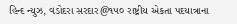હિન્દ ન્યુઝ, વડોદરા સરદાર@૧૫૦ રાષ્ટ્રીય એકતા પદયાત્રાના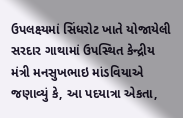ઉપલક્ષ્યમાં સિંધરોટ ખાતે યોજાયેલી સરદાર ગાથામાં ઉપસ્થિત કેન્દ્રીય મંત્રી મનસુખભાઇ માંડવિયાએ જણાવ્યું કે, આ પદયાત્રા એકતા,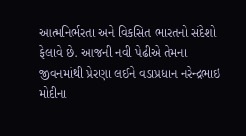આત્મનિર્ભરતા અને વિકસિત ભારતનો સંદેશો ફેલાવે છે. આજની નવી પેઢીએ તેમના જીવનમાંથી પ્રેરણા લઈને વડાપ્રધાન નરેન્દ્રભાઇ મોદીના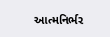આત્મનિર્ભર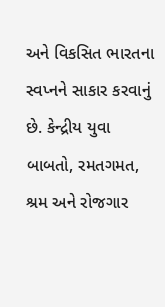અને વિકસિત ભારતના સ્વપ્નને સાકાર કરવાનું છે. કેન્દ્રીય યુવા બાબતો, રમતગમત, શ્રમ અને રોજગાર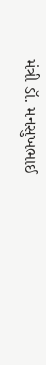મંત્રી ડૉ. મનસુખભાઈ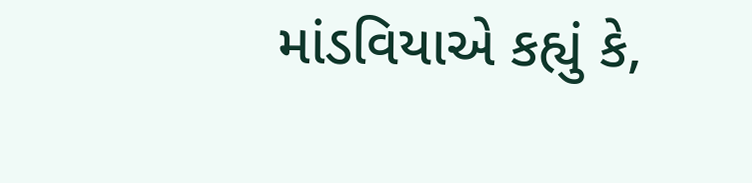માંડવિયાએ કહ્યું કે,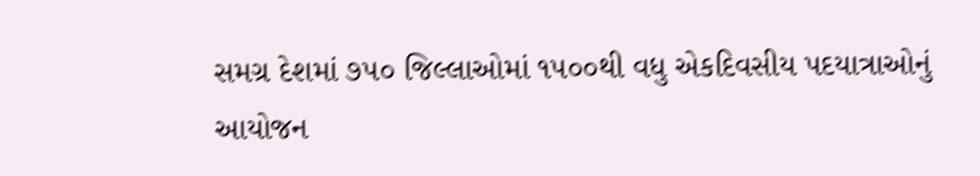સમગ્ર દેશમાં ૭૫૦ જિલ્લાઓમાં ૧૫૦૦થી વધુ એકદિવસીય પદયાત્રાઓનું આયોજન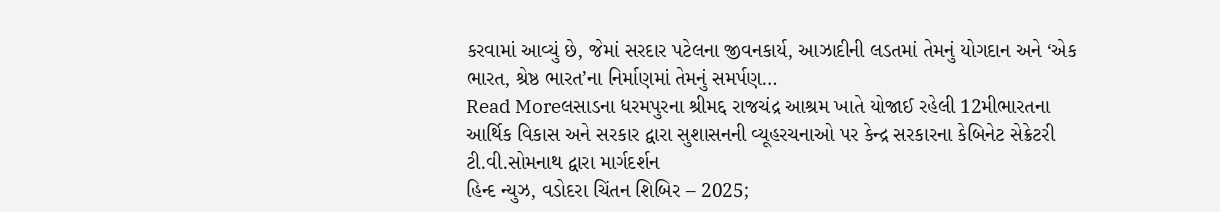કરવામાં આવ્યું છે, જેમાં સરદાર પટેલના જીવનકાર્ય, આઝાદીની લડતમાં તેમનું યોગદાન અને ‘એક ભારત, શ્રેષ્ઠ ભારત’ના નિર્માણમાં તેમનું સમર્પણ…
Read Moreલસાડના ધરમપુરના શ્રીમદ્દ રાજચંદ્ર આશ્રમ ખાતે યોજાઈ રહેલી 12મીભારતના આર્થિક વિકાસ અને સરકાર દ્વારા સુશાસનની વ્યૂહરચનાઓ પર કેન્દ્ર સરકારના કેબિનેટ સેક્રેટરી ટી.વી.સોમનાથ દ્વારા માર્ગદર્શન
હિન્દ ન્યુઝ, વડોદરા ચિંતન શિબિર – 2025;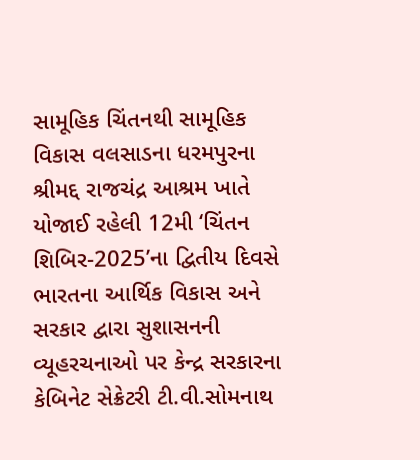સામૂહિક ચિંતનથી સામૂહિક વિકાસ વલસાડના ધરમપુરના શ્રીમદ્દ રાજચંદ્ર આશ્રમ ખાતે યોજાઈ રહેલી 12મી ‘ચિંતન શિબિર-2025’ના દ્વિતીય દિવસે ભારતના આર્થિક વિકાસ અને સરકાર દ્વારા સુશાસનની વ્યૂહરચનાઓ પર કેન્દ્ર સરકારના કેબિનેટ સેક્રેટરી ટી.વી.સોમનાથ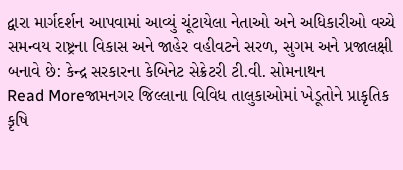દ્વારા માર્ગદર્શન આપવામાં આવ્યું ચૂંટાયેલા નેતાઓ અને અધિકારીઓ વચ્ચે સમન્વય રાષ્ટ્રના વિકાસ અને જાહેર વહીવટને સરળ, સુગમ અને પ્રજાલક્ષી બનાવે છે: કેન્દ્ર સરકારના કેબિનેટ સેક્રેટરી ટી.વી. સોમનાથન
Read Moreજામનગર જિલ્લાના વિવિધ તાલુકાઓમાં ખેડૂતોને પ્રાકૃતિક કૃષિ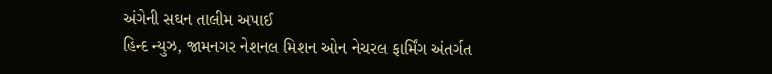અંગેની સઘન તાલીમ અપાઈ
હિન્દ ન્યુઝ, જામનગર નેશનલ મિશન ઓન નેચરલ ફાર્મિંગ અંતર્ગત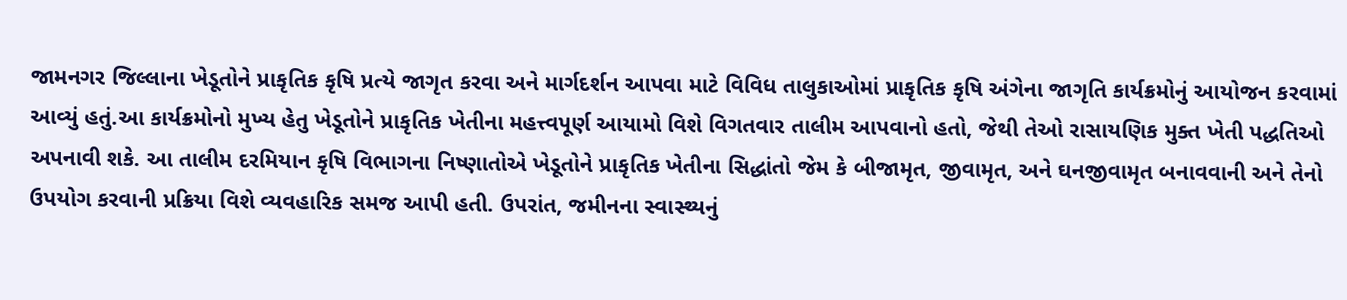જામનગર જિલ્લાના ખેડૂતોને પ્રાકૃતિક કૃષિ પ્રત્યે જાગૃત કરવા અને માર્ગદર્શન આપવા માટે વિવિધ તાલુકાઓમાં પ્રાકૃતિક કૃષિ અંગેના જાગૃતિ કાર્યક્રમોનું આયોજન કરવામાં આવ્યું હતું.આ કાર્યક્રમોનો મુખ્ય હેતુ ખેડૂતોને પ્રાકૃતિક ખેતીના મહત્ત્વપૂર્ણ આયામો વિશે વિગતવાર તાલીમ આપવાનો હતો, જેથી તેઓ રાસાયણિક મુક્ત ખેતી પદ્ધતિઓ અપનાવી શકે. આ તાલીમ દરમિયાન કૃષિ વિભાગના નિષ્ણાતોએ ખેડૂતોને પ્રાકૃતિક ખેતીના સિદ્ધાંતો જેમ કે બીજામૃત, જીવામૃત, અને ઘનજીવામૃત બનાવવાની અને તેનો ઉપયોગ કરવાની પ્રક્રિયા વિશે વ્યવહારિક સમજ આપી હતી. ઉપરાંત, જમીનના સ્વાસ્થ્યનું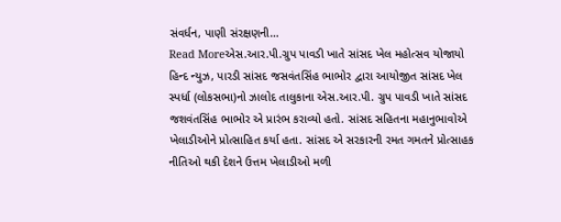સંવર્ધન, પાણી સંરક્ષણની…
Read Moreએસ.આર.પી.ગ્રુપ પાવડી ખાતે સાંસદ ખેલ મહોત્સવ યોજાયો
હિન્દ ન્યુઝ, પારડી સાંસદ જસવંતસિંહ ભાભોર દ્વારા આયોજીત સાંસદ ખેલ સ્પર્ધા (લોકસભા)નો ઝાલોદ તાલુકાના એસ.આર.પી. ગ્રુપ પાવડી ખાતે સાંસદ જશવંતસિંહ ભાભોર એ પ્રારંભ કરાવ્યો હતો. સાંસદ સહિતના મહાનુભાવોએ ખેલાડીઓને પ્રોત્સાહિત કર્યા હતા. સાંસદ એ સરકારની રમત ગમતને પ્રોત્સાહક નીતિઓ થકી દેશને ઉત્તમ ખેલાડીઓ મળી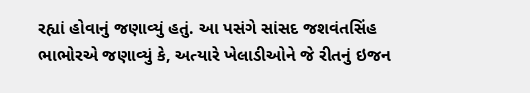રહ્યાં હોવાનું જણાવ્યું હતું. આ પસંગે સાંસદ જશવંતસિંહ ભાભોરએ જણાવ્યું કે, અત્યારે ખેલાડીઓને જે રીતનું ઇજન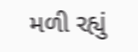મળી રહ્યું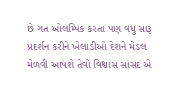છે ગત ઓલમ્પિક કરતા પણ વધુ સારૂ પ્રદર્શન કરીને ખેલાડીઓ દેશને મેડલ મેળવી આપશે તેવો વિશ્વાસ સાંસદ એ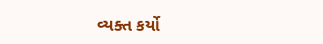વ્યક્ત કર્યો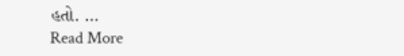હતો. …
Read More